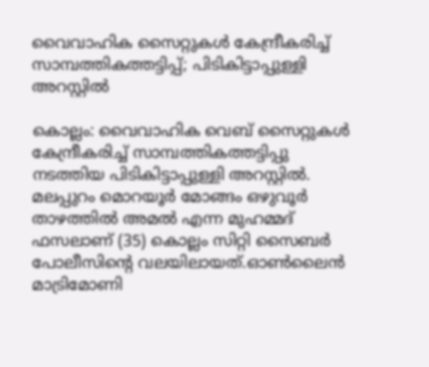വൈവാഹിക സൈറ്റുകള്‍ കേന്ദ്രീകരിച്ച് സാമ്പത്തികത്തട്ടിപ്പ്; പിടികിട്ടാപ്പുള്ളി അറസ്റ്റില്‍

കൊല്ലം: വൈവാഹിക വെബ്‌ സൈറ്റുകള്‍ കേന്ദ്രീകരിച്ച് സാമ്പത്തികത്തട്ടിപ്പു നടത്തിയ പിടികിട്ടാപ്പുള്ളി അറസ്റ്റില്‍. മലപ്പുറം മൊറയൂര്‍ മോങ്ങം ഒഴുവൂര്‍ താഴത്തില്‍ അമല്‍ എന്ന മുഹമ്മദ് ഫസലാണ് (35) കൊല്ലം സിറ്റി സൈബര്‍ പോലീസിന്റെ വലയിലായത്.ഓണ്‍ലൈന്‍ മാട്രിമോണി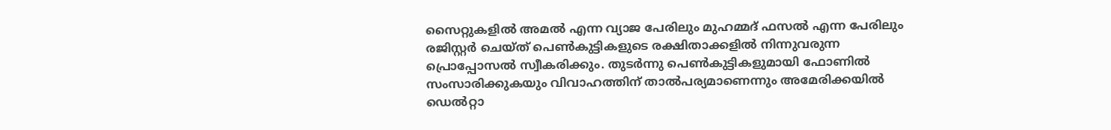സൈറ്റുകളില്‍ അമല്‍ എന്ന വ്യാജ പേരിലും മുഹമ്മദ് ഫസല്‍ എന്ന പേരിലും രജിസ്റ്റര്‍ ചെയ്ത് പെണ്‍കുട്ടികളുടെ രക്ഷിതാക്കളില്‍ നിന്നുവരുന്ന പ്രൊപ്പോസല്‍ സ്വീകരിക്കും. തുടര്‍ന്നു പെണ്‍കുട്ടികളുമായി ഫോണില്‍ സംസാരിക്കുകയും വിവാഹത്തിന് താല്‍പര്യമാണെന്നും അമേരിക്കയില്‍ ഡെല്‍റ്റാ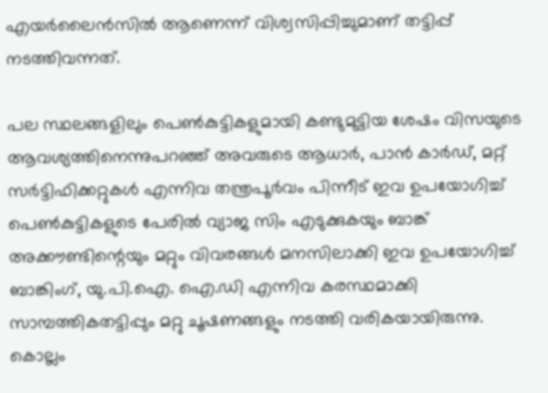എയർലൈന്‍സില്‍ ആണെന്ന് വിശ്വസിപ്പിച്ചുമാണ് തട്ടിപ്പ് നടത്തിവന്നത്.

പല സ്ഥലങ്ങളിലും പെണ്‍കുട്ടികളുമായി കണ്ടുമുട്ടിയ ശേഷം വിസയുടെ ആവശ്യത്തിനെന്നുപറഞ്ഞ് അവരുടെ ആധാര്‍, പാന്‍ കാര്‍ഡ്, മറ്റ് സര്‍ട്ടിഫിക്കറ്റുകള്‍ എന്നിവ തന്ത്രപൂര്‍വം പിന്നീട് ഇവ ഉപയോഗിച്ച് പെണ്‍കുട്ടികളുടെ പേരില്‍ വ്യാജ സിം എടുക്കുകയും ബാങ്ക് അക്കൗണ്ടിന്റെയും മറ്റും വിവരങ്ങള്‍ മനസിലാക്കി ഇവ ഉപയോഗിച്ച് ബാങ്കിംഗ്, യു.പി.ഐ. ഐ.ഡി എന്നിവ കരസ്ഥമാക്കി സാമ്പത്തികതട്ടിപ്പും മറ്റു ചൂഷണങ്ങളും നടത്തി വരികയായിരുന്നു. കൊല്ലം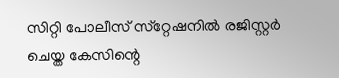സിറ്റി പോലീസ് സ്‌റ്റേഷനില്‍ രജിസ്റ്റര്‍ ചെയ്ത കേസിന്റെ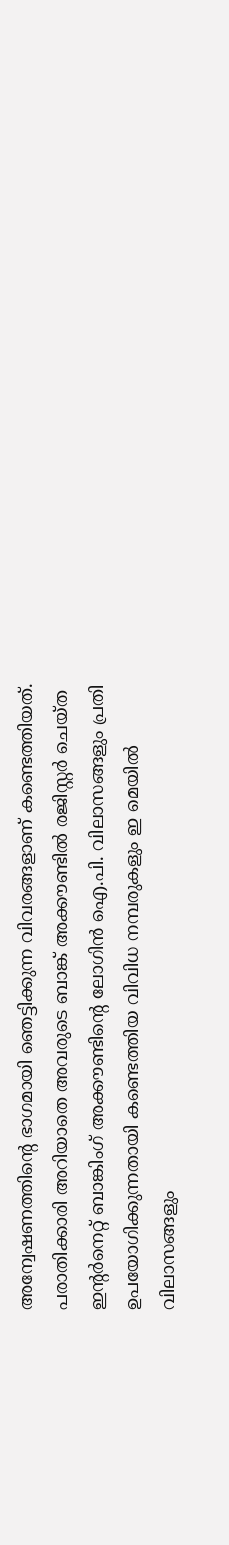അന്വേഷണത്തിന്റെ ഭാഗമായി ഞെട്ടിക്കുന്ന വിവരങ്ങളാണ് കണ്ടെത്തിയത്.
പരാതിക്കാരി അറിയാതെ അവരുടെ ബാങ്ക് അക്കൗണ്ടില്‍ രജിസ്റ്റര്‍ ചെയ്ത ഇന്റര്‍നെറ്റ് ബാങ്കിംഗ് അക്കൗണ്ടിന്റെ ലോഗിന്‍ ഐ.പി. വിലാസങ്ങളും പ്രതി ഉപയോഗിക്കുന്നതായി കണ്ടെത്തിയ വിവിധ നമ്പരുകളും ഇ മെയില്‍ വിലാസങ്ങളും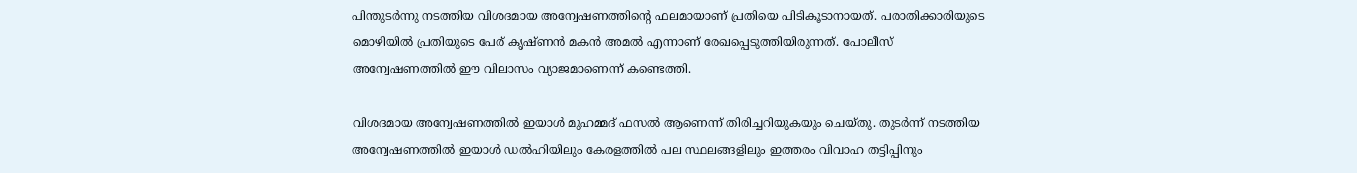പിന്തുടര്‍ന്നു നടത്തിയ വിശദമായ അന്വേഷണത്തിന്റെ ഫലമായാണ് പ്രതിയെ പിടികൂടാനായത്. പരാതിക്കാരിയുടെ മൊഴിയില്‍ പ്രതിയുടെ പേര് കൃഷ്ണന്‍ മകന്‍ അമല്‍ എന്നാണ് രേഖപ്പെടുത്തിയിരുന്നത്. പോലീസ് അന്വേഷണത്തില്‍ ഈ വിലാസം വ്യാജമാണെന്ന് കണ്ടെത്തി.

വിശദമായ അന്വേഷണത്തില്‍ ഇയാള്‍ മുഹമ്മദ് ഫസല്‍ ആണെന്ന് തിരിച്ചറിയുകയും ചെയ്തു. തുടര്‍ന്ന് നടത്തിയ അന്വേഷണത്തില്‍ ഇയാള്‍ ഡല്‍ഹിയിലും കേരളത്തില്‍ പല സ്ഥലങ്ങളിലും ഇത്തരം വിവാഹ തട്ടിപ്പിനും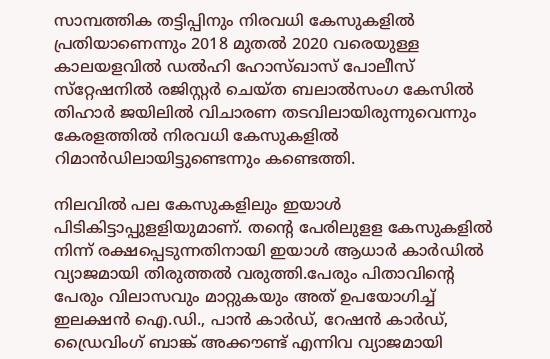സാമ്പത്തിക തട്ടിപ്പിനും നിരവധി കേസുകളില്‍ പ്രതിയാണെന്നും 2018 മുതല്‍ 2020 വരെയുള്ള കാലയളവില്‍ ഡല്‍ഹി ഹോസ്ഖാസ് പോലീസ് സ്‌റ്റേഷനില്‍ രജിസ്റ്റര്‍ ചെയ്ത ബലാല്‍സംഗ കേസില്‍ തിഹാര്‍ ജയിലില്‍ വിചാരണ തടവിലായിരുന്നുവെന്നും കേരളത്തില്‍ നിരവധി കേസുകളില്‍ റിമാന്‍ഡിലായിട്ടുണ്ടെന്നും കണ്ടെത്തി.

നിലവില്‍ പല കേസുകളിലും ഇയാള്‍ പിടികിട്ടാപ്പുളളിയുമാണ്. തന്റെ പേരിലുളള കേസുകളില്‍ നിന്ന് രക്ഷപ്പെടുന്നതിനായി ഇയാള്‍ ആധാര്‍ കാര്‍ഡില്‍ വ്യാജമായി തിരുത്തല്‍ വരുത്തി.പേരും പിതാവിന്റെ പേരും വിലാസവും മാറ്റുകയും അത് ഉപയോഗിച്ച് ഇലക്ഷന്‍ ഐ.ഡി., പാന്‍ കാര്‍ഡ്, റേഷന്‍ കാര്‍ഡ്, ഡ്രൈവിംഗ് ബാങ്ക് അക്കൗണ്ട് എന്നിവ വ്യാജമായി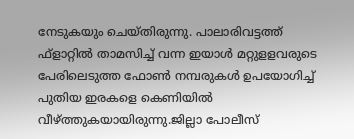നേടുകയും ചെയ്തിരുന്നു. പാലാരിവട്ടത്ത് ഫ്‌ളാറ്റില്‍ താമസിച്ച് വന്ന ഇയാള്‍ മറ്റുളളവരുടെ പേരിലെടുത്ത ഫോണ്‍ നമ്പരുകള്‍ ഉപയോഗിച്ച് പുതിയ ഇരകളെ കെണിയില്‍ വീഴ്ത്തുകയായിരുന്നു.ജില്ലാ പോലീസ്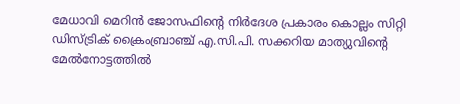മേധാവി മെറിന്‍ ജോസഫിന്റെ നിര്‍ദേശ പ്രകാരം കൊല്ലം സിറ്റി ഡിസ്ട്രിക് ക്രൈംബ്രാഞ്ച് എ.സി.പി. സക്കറിയ മാത്യുവിന്റെ മേല്‍നോട്ടത്തില്‍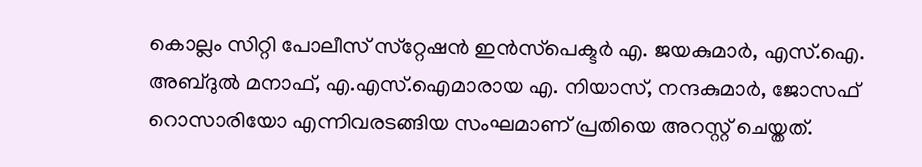കൊല്ലം സിറ്റി പോലീസ് സ്‌റ്റേഷന്‍ ഇന്‍സ്‌പെക്ടര്‍ എ. ജയകുമാര്‍, എസ്.ഐ. അബ്ദുല്‍ മനാഫ്, എ.എസ്.ഐമാരായ എ. നിയാസ്, നന്ദകുമാര്‍, ജോസഫ് റൊസാരിയോ എന്നിവരടങ്ങിയ സംഘമാണ് പ്രതിയെ അറസ്റ്റ് ചെയ്തത്.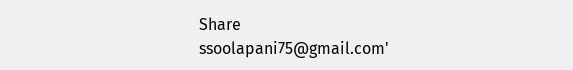Share
ssoolapani75@gmail.com'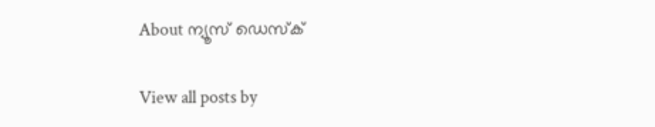About ന്യൂസ് ഡെസ്ക്

View all posts by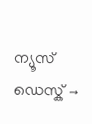ന്യൂസ് ഡെസ്ക് →